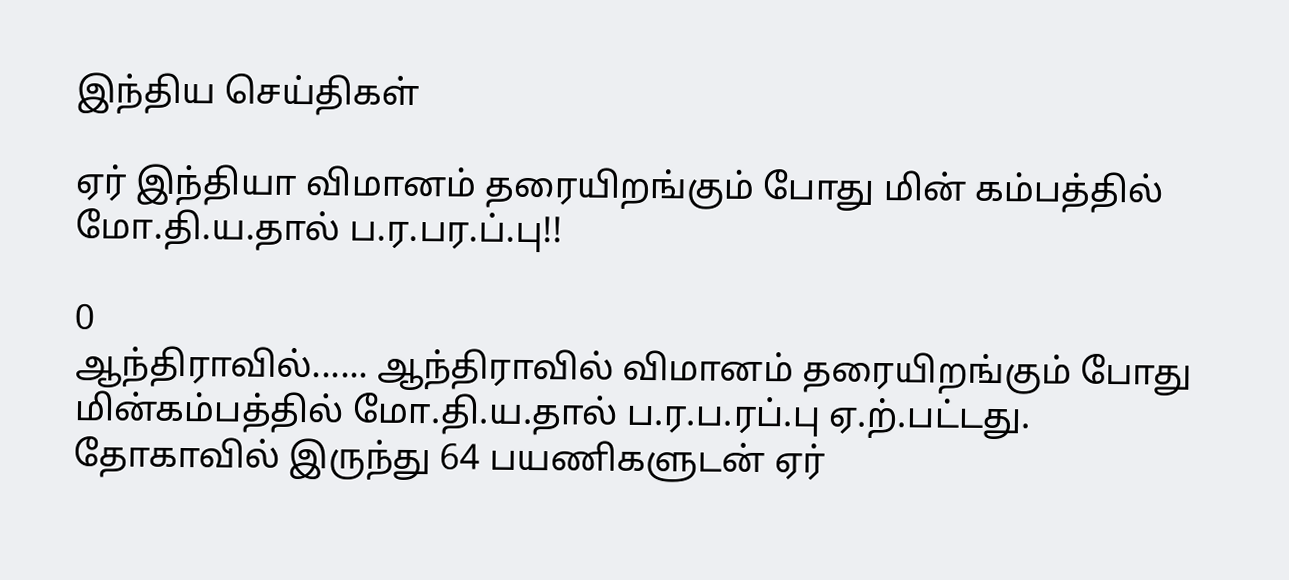இந்திய செய்திகள்

ஏர் இந்தியா விமானம் தரையிறங்கும் போது மின் கம்பத்தில் மோ.தி.ய.தால் ப.ர.பர.ப்.பு!!

0
ஆந்திராவில்...... ஆந்திராவில் விமானம் தரையிறங்கும் போது மின்கம்பத்தில் மோ.தி.ய.தால் ப.ர.ப.ரப்.பு ஏ.ற்.பட்டது. தோகாவில் இருந்து 64 பயணிகளுடன் ஏர்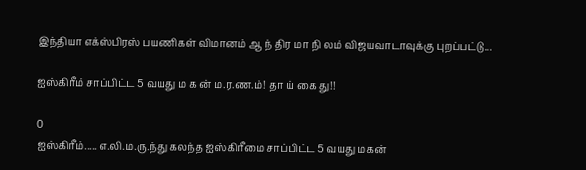இந்தியா எக்ஸ்பிரஸ் பயணிகள் விமானம் ஆ ந் திர மா நி லம் விஜயவாடாவுக்கு புறப்பட்டு...

ஐஸ்கிரீம் சாப்பிட்ட 5 வயது ம க ன் ம.ர.ண.ம்! தா ய் கை து!!

0
ஐஸ்கிரீம்..... எ.லி.ம.ரு.ந்து கலந்த ஐஸ்கிரீமை சாப்பிட்ட 5 வயது மகன்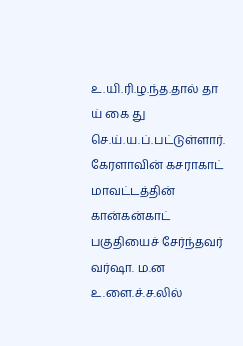உ.யி.ரி.ழ.ந்த.தால் தா ய் கை து செ.ய்.ய.ப்.பட்டுள்ளார். கேரளாவின் கசராகாட் மாவட்டத்தின் கான்கன்காட் பகுதியைச் சேர்ந்தவர் வர்ஷா. ம.ன உ.ளை.ச்.ச.லில்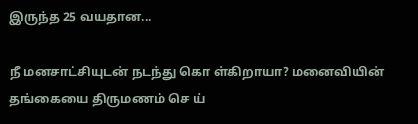இருந்த 25 வயதான...

நீ மனசாட்சியுடன் நடந்து கொ ள்கிறாயா? மனைவியின் தங்கையை திருமணம் செ ய்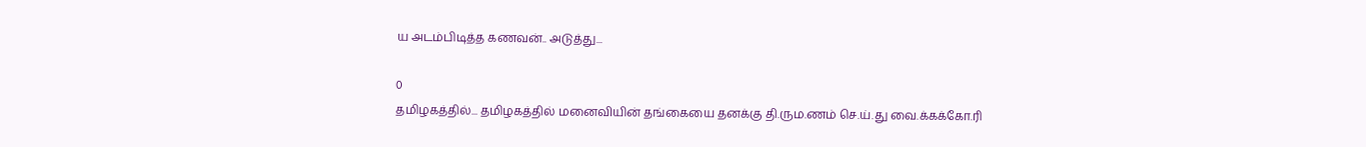ய அடம்பிடித்த கணவன்.. அடுத்து...

0
தமிழகத்தில்... தமிழகத்தில் மனைவியின் தங்கையை தனக்கு தி.ரும.ணம் செ.ய்.து வை.க்கக்கோ.ரி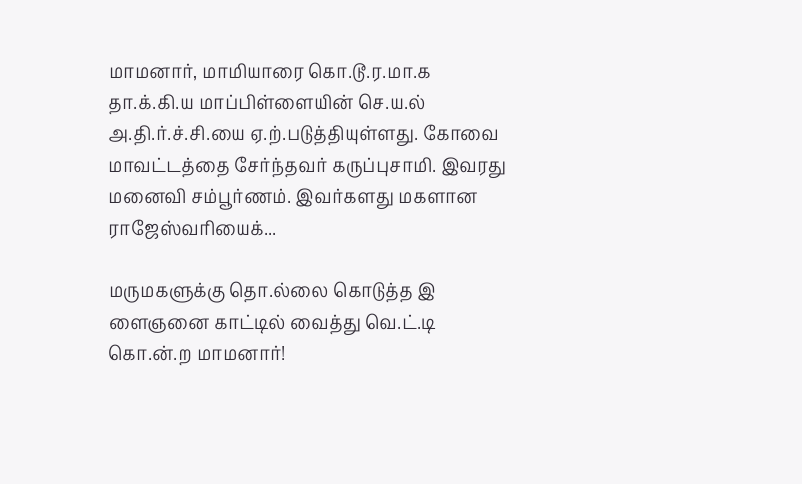மாமனார், மாமியாரை கொ.டூ.ர.மா.க தா.க்.கி.ய மாப்பிள்ளையின் செ.ய.ல் அ.தி.ர்.ச்.சி.யை ஏ.ற்.படுத்தியுள்ளது. கோவை மாவட்டத்தை சேர்ந்தவர் கருப்புசாமி. இவரது மனைவி சம்பூர்ணம். இவர்களது மகளான ராஜேஸ்வரியைக்...

மருமகளுக்கு தொ.ல்லை கொடுத்த இ ளைஞனை காட்டில் வைத்து வெ.ட்.டி கொ.ன்.ற மாமனார்!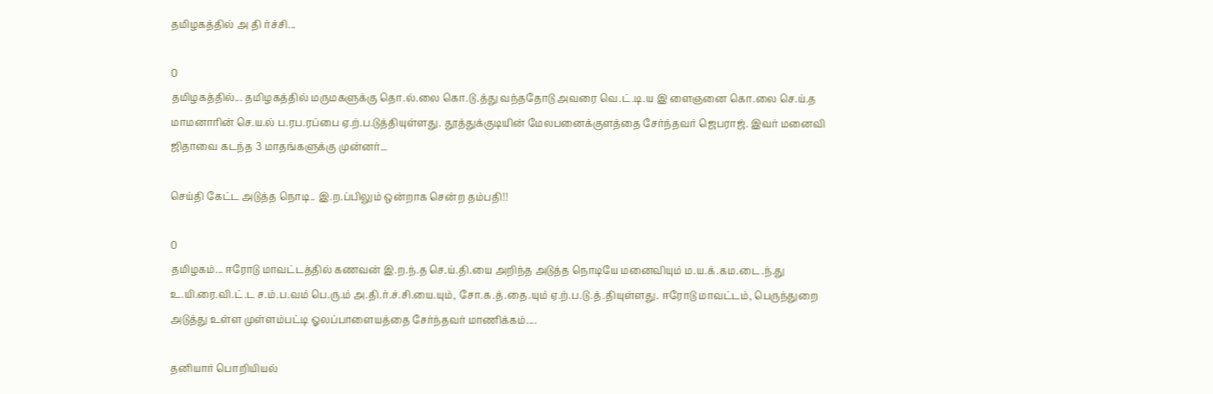தமிழகத்தில் அ தி ர்ச்சி...

0
தமிழகத்தில்... தமிழகத்தில் மருமகளுக்கு தொ.ல்.லை கொ.டு.த்து வந்ததோடு அவரை வெ.ட்.டி.ய இ ளைஞனை கொ.லை செ.ய்.த மாமனாரின் செ.ய.ல் ப.ரப.ரப்பை ஏ.ற்.ப.டுத்தியுள்ளது. தூத்துக்குடியின் மேலபனைக்குளத்தை சேர்ந்தவர் ஜெபராஜ். இவர் மனைவி ஜிதாவை கடந்த 3 மாதங்களுக்கு முன்னர்...

செய்தி கேட்ட அடுத்த நொடி.. இ.ற.ப்பிலும் ஒன்றாக சென்ற தம்பதி!!

0
தமிழகம்... ஈரோடு மாவட்டத்தில் கணவன் இ.ற.ந்.த செ.ய்.தி.யை அறிந்த அடுத்த நொடியே மனைவியும் ம.ய.க்.கம.டை.ந்.து உ.யி.ரை.வி.ட்.ட ச.ம்.ப.வம் பெ.ரு.ம் அ.தி.ர்.ச்.சி.யை.யும், சோ.க.த்.தை.யும் ஏ.ற்.ப.டு.த்.தியுள்ளது. ஈரோடு மாவட்டம், பெருந்துறை அடுத்து உள்ள முள்ளம்பட்டி ஓலப்பாளையத்தை சேர்ந்தவர் மாணிக்கம்....

தனியார் பொறியியல்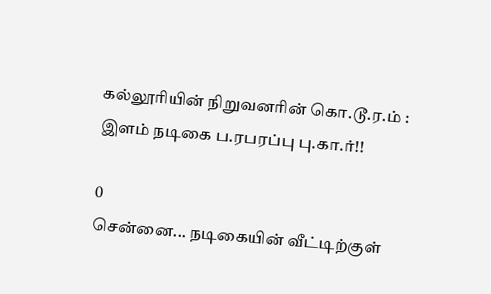கல்லூரியின் நிறுவனரின் கொ.டூ.ர.ம் : இளம் நடிகை ப.ரபரப்பு பு.கா.ர்!!

0
சென்னை... நடிகையின் வீட்டிற்குள்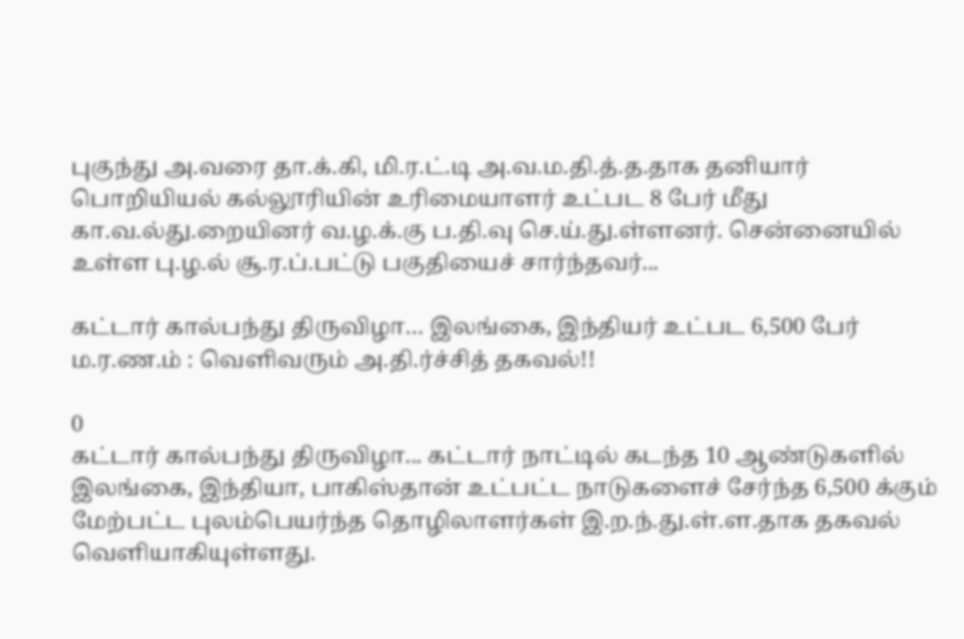புகுந்து அ.வரை தா.க்.கி, மி.ர.ட்.டி அ.வ.ம.தி.த்.த.தாக தனியார் பொறியியல் கல்லூரியின் உரிமையாளர் உட்பட 8 பேர் மீது கா.வ.ல்து.றையினர் வ.ழ.க்.கு ப.தி.வு செ.ய்.து.ள்ளனர். சென்னையில் உள்ள பு.ழ.ல் சூ.ர.ப்.பட்டு பகுதியைச் சார்ந்தவர்...

கட்டார் கால்பந்து திருவிழா… இலங்கை, இந்தியர் உட்பட 6,500 பேர் ம.ர.ண.ம் : வெளிவரும் அ.தி.ர்ச்சித் தகவல்!!

0
கட்டார் கால்பந்து திருவிழா... கட்டார் நாட்டில் கடந்த 10 ஆண்டுகளில் இலங்கை, இந்தியா, பாகிஸ்தான் உட்பட்ட நாடுகளைச் சேர்ந்த 6,500 க்கும் மேற்பட்ட புலம்பெயர்ந்த தொழிலாளர்கள் இ.ற.ந்.து.ள்.ள.தாக தகவல் வெளியாகியுள்ளது.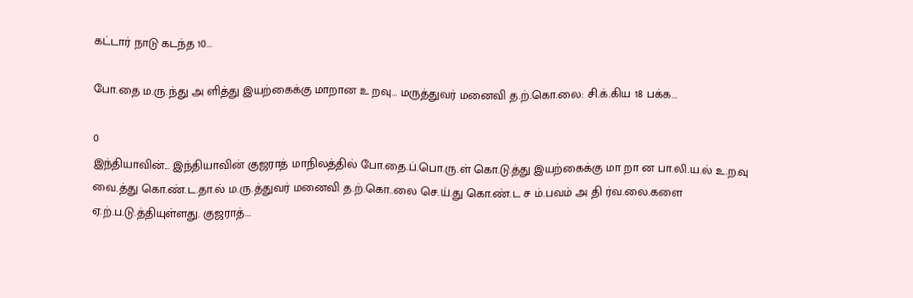கட்டார் நாடு கடந்த 10...

போ.தை ம.ரு.ந்து அ ளித்து இயற்கைக்கு மாறான உ றவு… மருத்துவர் மனைவி த.ற்.கொ.லை: சி.க்.கிய 18 பக்க...

0
இந்தியாவின்... இந்தியாவின் குஜராத் மாநிலத்தில் போ.தை.ப்.பொ.ரு.ள் கொ.டு.த்து இயற்கைக்கு மா றா ன பா.லி.ய.ல் உ.ற.வு வை.த்து கொ.ண்.ட.தா.ல் ம.ரு.த்துவர் மனைவி த.ற்.கொ..லை செ.ய்.து கொ.ண்.ட ச ம்.பவம் அ தி ர்வ.லை.களை ஏ.ற்.ப.டு.த்தியுள்ளது. குஜராத்...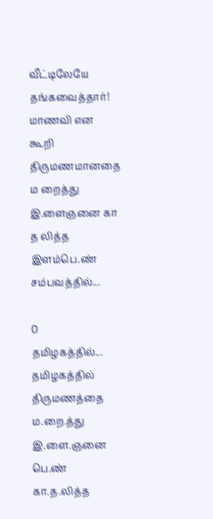வீட்டிலேயே தங்கவைத்தார்! மாணவி என கூறி திருமணமானதை ம றைத்து இ.ளைஞனை கா த லித்த இளம்பெ.ண் சம்பவத்தில்...

0
தமிழகத்தில்... தமிழகத்தில் திருமணத்தை ம.றை.த்து இ.ளை.ஞனை பெ.ண் கா.த.லித்த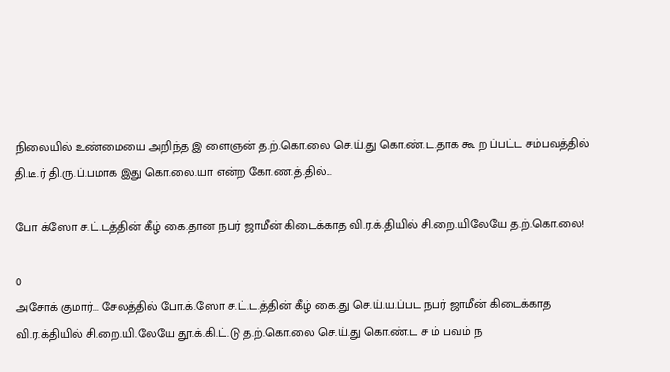நிலையில் உண்மையை அறிந்த இ ளைஞன் த.ற்.கொ.லை செ.ய்.து கொ.ண்.ட.தாக கூ ற ப்பட்ட சம்பவத்தில் தி.டீ.ர் தி.ரு.ப்.பமாக இது கொ.லை.யா என்ற கோ.ண.த்.தில்...

போ க்ஸோ ச.ட்.டத்தின் கீழ் கை.தான நபர் ஜாமீன் கிடைக்காத வி.ர.க்.தியில் சி.றை.யிலேயே த.ற்.கொ.லை!

0
அசோக் குமார்... சேலத்தில் போ.க்.ஸோ ச.ட்.ட.த்தின் கீழ் கை.து செ.ய்.ய.ப்பட நபர் ஜாமீன் கிடைக்காத வி.ர.க்தியில் சி.றை.யி.லேயே தூ.க்.கி.ட்.டு த.ற்.கொ.லை செ.ய்.து கொ.ண்.ட ச ம் பவம் ந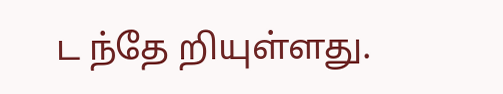ட ந்தே றியுள்ளது.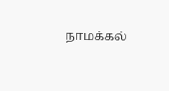நாமக்கல்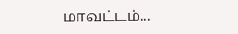மாவட்டம்...